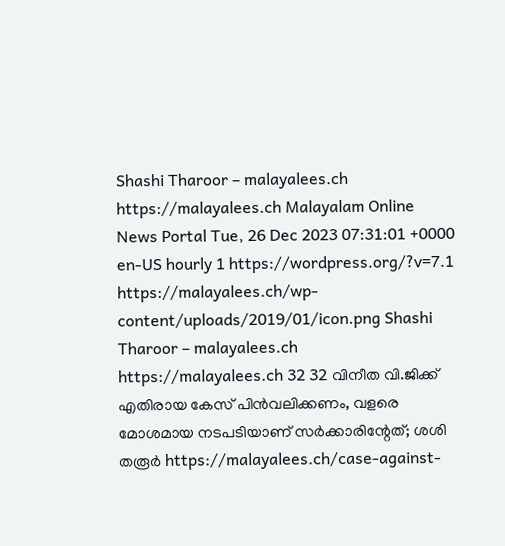Shashi Tharoor – malayalees.ch https://malayalees.ch Malayalam Online News Portal Tue, 26 Dec 2023 07:31:01 +0000 en-US hourly 1 https://wordpress.org/?v=7.1 https://malayalees.ch/wp-content/uploads/2019/01/icon.png Shashi Tharoor – malayalees.ch https://malayalees.ch 32 32 വിനീത വി.ജിക്ക് എതിരായ കേസ് പിൻവലിക്കണം, വളരെ മോശമായ നടപടിയാണ് സർക്കാരിന്റേത്; ശശി തരൂർ https://malayalees.ch/case-against-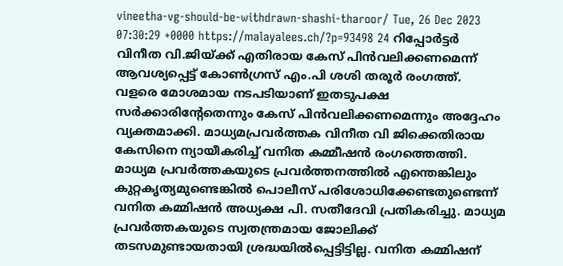vineetha-vg-should-be-withdrawn-shashi-tharoor/ Tue, 26 Dec 2023 07:30:29 +0000 https://malayalees.ch/?p=93498 24 റിപ്പോർട്ടർ വിനീത വി.ജിയ്ക്ക് എതിരായ കേസ് പിൻവലിക്കണമെന്ന് ആവശ്യപ്പെട്ട് കോൺഗ്രസ് എം.പി ശശി തരൂർ രംഗത്ത്.
വളരെ മോശമായ നടപടിയാണ് ഇതടുപക്ഷ സർക്കാരിന്റേതെന്നും കേസ് പിൻവലിക്കണമെന്നും അദ്ദേഹം വ്യക്തമാക്കി. മാധ്യമപ്രവർത്തക വിനീത വി ജിക്കെതിരായ കേസിനെ ന്യായീകരിച്ച് വനിത കമ്മീഷൻ രംഗത്തെത്തി. മാധ്യമ പ്രവർത്തകയുടെ പ്രവർത്തനത്തിൽ എന്തെങ്കിലും കുറ്റകൃത്യമുണ്ടെങ്കിൽ പൊലീസ് പരിശോധിക്കേണ്ടതുണ്ടെന്ന് വനിത കമ്മിഷൻ അധ്യക്ഷ പി. സതീദേവി പ്രതികരിച്ചു. മാധ്യമ പ്രവർത്തകയുടെ സ്വതന്ത്രമായ ജോലിക്ക് തടസമുണ്ടായതായി ശ്രദ്ധയിൽപ്പെട്ടിട്ടില്ല. വനിത കമ്മിഷന്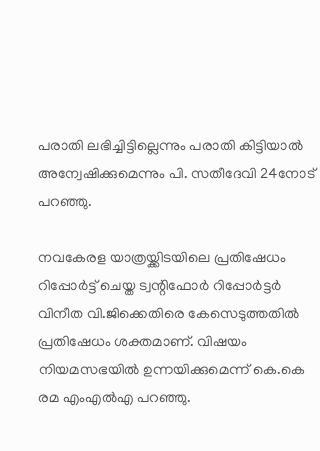പരാതി ലഭിച്ചിട്ടില്ലെന്നും പരാതി കിട്ടിയാൽ അന്വേഷിക്കുമെന്നും പി. സതീദേവി 24നോട്‌ പറഞ്ഞു.

നവകേരള യാത്രയ്ക്കിടയിലെ പ്രതിഷേധം റിപ്പോർട്ട് ചെയ്ത ട്വന്റിഫോർ റിപ്പോർട്ടർ വിനീത വി.ജിക്കെതിരെ കേസെടുത്തതിൽ പ്രതിഷേധം ശക്തമാണ്. വിഷയം നിയമസഭയിൽ ഉന്നയിക്കുമെന്ന് കെ.കെ രമ എംഎൽഎ പറഞ്ഞു.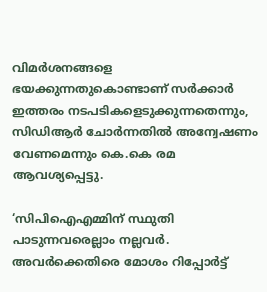വിമർശനങ്ങളെ ഭയക്കുന്നതുകൊണ്ടാണ് സർക്കാർ ഇത്തരം നടപടികളെടുക്കുന്നതെന്നും, സിഡിആർ ചോർന്നതിൽ അന്വേഷണം വേണമെന്നും കെ.കെ രമ ആവശ്യപ്പെട്ടു.

‘സിപിഐഎമ്മിന് സ്ഥുതി പാടുന്നവരെല്ലാം നല്ലവർ. അവർക്കെതിരെ മോശം റിപ്പോർട്ട്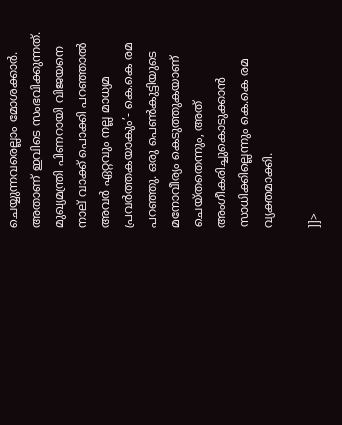ചെയ്യുന്നവരെല്ലാം മോശക്കാർ. അതാണ് ഇവിടെ സംഭവിക്കുന്നത്. മുഖ്യമന്ത്രി പിണറായി വിജയനെ നാല് വാക്ക് പൊക്കി പറഞ്ഞാൽ അവർ ഏറ്റവും നല്ല മാധ്യമ പ്രവർത്തകയാകും’- കെ.കെ രമ പറഞ്ഞു. ഒരു പെൺകുട്ടിയുടെ മനോവീര്യം കെടുത്തുകയാണ് ചെയ്തതെന്നും, അത് അംഗീകരിച്ചുകൊടുക്കാൻ സാധിക്കില്ലെന്നും കെ.കെ രമ വ്യക്തമാക്കി.

]]>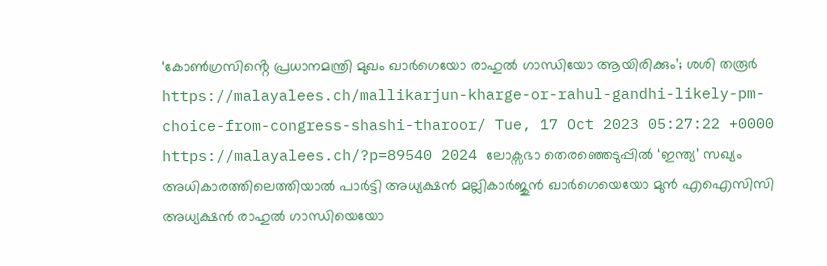‘കോൺഗ്രസിൻ്റെ പ്രധാനമന്ത്രി മുഖം ഖാർഗെയോ രാഹുൽ ഗാന്ധിയോ ആയിരിക്കും’; ശശി തരൂർ https://malayalees.ch/mallikarjun-kharge-or-rahul-gandhi-likely-pm-choice-from-congress-shashi-tharoor/ Tue, 17 Oct 2023 05:27:22 +0000 https://malayalees.ch/?p=89540 2024 ലോക്സഭാ തെരഞ്ഞെടുപ്പിൽ ‘ഇന്ത്യ’ സഖ്യം അധികാരത്തിലെത്തിയാൽ പാർട്ടി അധ്യക്ഷൻ മല്ലികാർജുൻ ഖാർഗെയെയോ മുൻ എഐസിസി അധ്യക്ഷൻ രാഹുൽ ഗാന്ധിയെയോ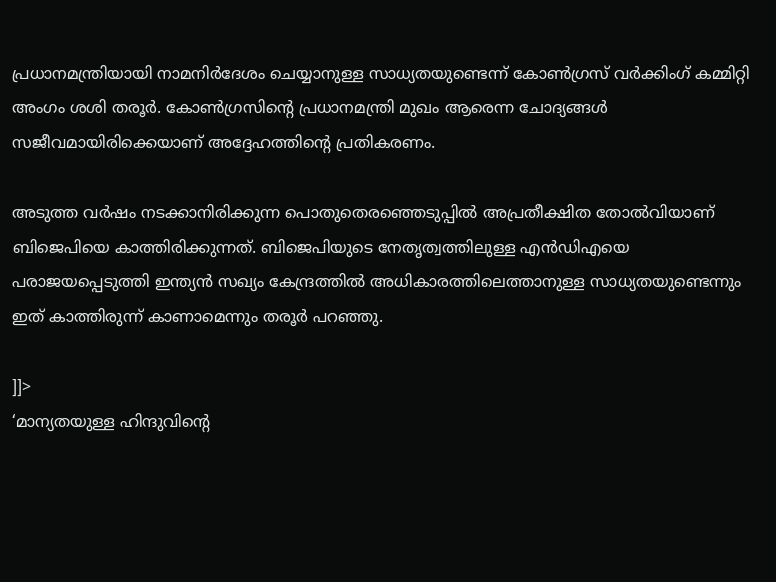പ്രധാനമന്ത്രിയായി നാമനിർദേശം ചെയ്യാനുള്ള സാധ്യതയുണ്ടെന്ന് കോൺഗ്രസ് വർക്കിംഗ് കമ്മിറ്റി അംഗം ശശി തരൂർ. കോൺഗ്രസിൻ്റെ പ്രധാനമന്ത്രി മുഖം ആരെന്ന ചോദ്യങ്ങൾ സജീവമായിരിക്കെയാണ് അദ്ദേഹത്തിൻ്റെ പ്രതികരണം.

അടുത്ത വർഷം നടക്കാനിരിക്കുന്ന പൊതുതെരഞ്ഞെടുപ്പിൽ അപ്രതീക്ഷിത തോൽവിയാണ് ബിജെപിയെ കാത്തിരിക്കുന്നത്. ബിജെപിയുടെ നേതൃത്വത്തിലുള്ള എൻഡിഎയെ പരാജയപ്പെടുത്തി ഇന്ത്യൻ സഖ്യം കേന്ദ്രത്തിൽ അധികാരത്തിലെത്താനുള്ള സാധ്യതയുണ്ടെന്നും ഇത് കാത്തിരുന്ന് കാണാമെന്നും തരൂർ പറഞ്ഞു.

]]>
‘മാന്യതയുള്ള ഹിന്ദുവിന്‍റെ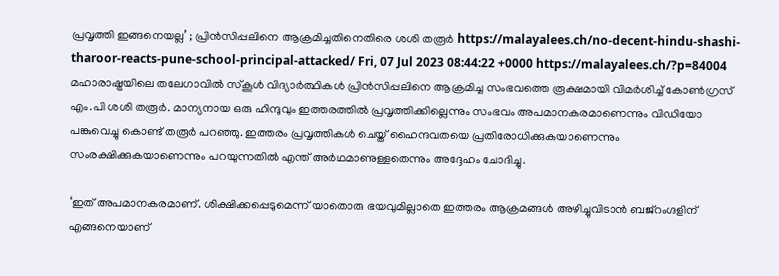പ്രവൃത്തി ഇങ്ങനെയല്ല’ ; പ്രിൻസിപ്പലിനെ ആക്രമിച്ചതിനെതിരെ ശശി തരൂർ https://malayalees.ch/no-decent-hindu-shashi-tharoor-reacts-pune-school-principal-attacked/ Fri, 07 Jul 2023 08:44:22 +0000 https://malayalees.ch/?p=84004
മഹാരാഷ്ട്രയിലെ തലേഗാവിൽ സ്കൂൾ വിദ്യാർത്ഥികൾ പ്രിൻസിപ്പലിനെ ആക്രമിച്ച സംഭവത്തെ രൂക്ഷമായി വിമർശിച്ച് കോൺഗ്രസ് എം.പി ശശി തരൂർ. മാന്യനായ ഒരു ഹിന്ദുവും ഇത്തരത്തിൽ പ്രവൃത്തിക്കില്ലെന്നും സംഭവം അപമാനകരമാണെന്നും വിഡിയോ പങ്കുവെച്ചു കൊണ്ട് തരൂർ പറഞ്ഞു. ഇത്തരം പ്രവൃത്തികൾ ചെയ്ത് ഹൈന്ദവതയെ പ്രതിരോധിക്കുകയാണെന്നും സംരക്ഷിക്കുകയാണെന്നും പറയുന്നതിൽ എന്ത് അർഥമാണുള്ളതെന്നും അദ്ദേഹം ചോദിച്ചു.

‘ഇത് അപമാനകരമാണ്. ശിക്ഷിക്കപ്പെടുമെന്ന് യാതൊരു ഭയവുമില്ലാതെ ഇത്തരം ആക്രമങ്ങൾ അഴിച്ചുവിടാൻ ബജ്റംഗ്ദളിന് എങ്ങനെയാണ്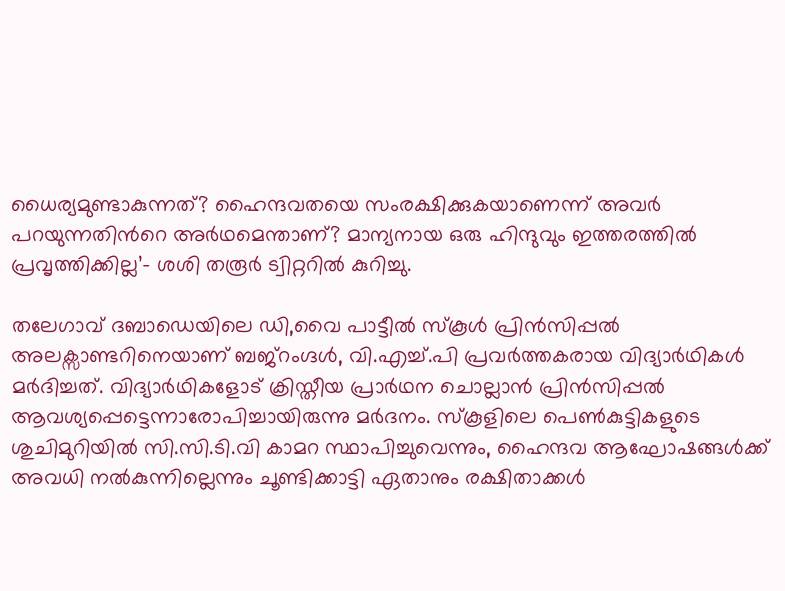ധൈര്യമുണ്ടാകുന്നത്? ഹൈന്ദവതയെ സംരക്ഷിക്കുകയാണെന്ന് അവർ പറയുന്നതിന്‍റെ അർഥമെന്താണ്? മാന്യനായ ഒരു ഹിന്ദുവും ഇത്തരത്തിൽ പ്രവൃത്തിക്കില്ല’- ശശി തരൂർ ട്വിറ്ററിൽ കുറിച്ചു.

തലേഗാവ് ദബാഡെയിലെ ഡി,വൈ പാട്ടീൽ സ്കൂൾ പ്രിൻസിപ്പൽ അലക്സാണ്ടറിനെയാണ് ബജ്റംഗ്ദൾ, വി.എച്ച്.പി പ്രവർത്തകരായ വിദ്യാർഥികൾ മർദിച്ചത്. വിദ്യാർഥികളോട് ക്രിസ്തീയ പ്രാർഥന ചൊല്ലാൻ പ്രിൻസിപ്പൽ ആവശ്യപ്പെട്ടെന്നാരോപിച്ചായിരുന്നു മർദനം. സ്കൂളിലെ പെൺകുട്ടികളുടെ ശുചിമുറിയിൽ സി.സി.ടി.വി കാമറ സ്ഥാപിച്ചുവെന്നും, ഹൈന്ദവ ആഘോഷങ്ങൾക്ക് അവധി നൽകുന്നില്ലെന്നും ചൂണ്ടിക്കാട്ടി ഏതാനും രക്ഷിതാക്കൾ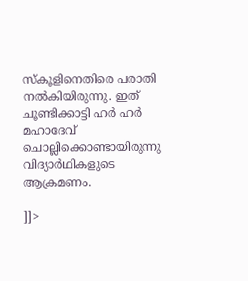സ്കൂളിനെതിരെ പരാതി നൽകിയിരുന്നു. ഇത് ചൂണ്ടിക്കാട്ടി ഹർ ഹർ മഹാദേവ് ചൊല്ലിക്കൊണ്ടായിരുന്നു വിദ്യാർഥികളുടെ ആക്രമണം.

]]>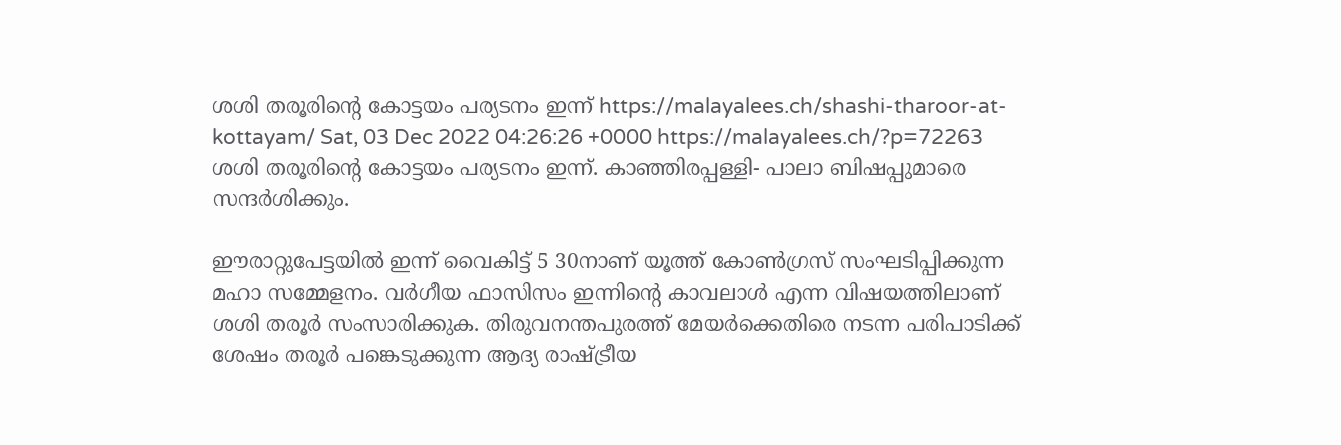ശശി തരൂരിന്റെ കോട്ടയം പര്യടനം ഇന്ന് https://malayalees.ch/shashi-tharoor-at-kottayam/ Sat, 03 Dec 2022 04:26:26 +0000 https://malayalees.ch/?p=72263 ശശി തരൂരിന്റെ കോട്ടയം പര്യടനം ഇന്ന്. കാഞ്ഞിരപ്പള്ളി- പാലാ ബിഷപ്പുമാരെ സന്ദർശിക്കും.

ഈരാറ്റുപേട്ടയിൽ ഇന്ന് വൈകിട്ട് 5 30നാണ് യൂത്ത് കോൺഗ്രസ് സംഘടിപ്പിക്കുന്ന മഹാ സമ്മേളനം. വർഗീയ ഫാസിസം ഇന്നിന്റെ കാവലാൾ എന്ന വിഷയത്തിലാണ് ശശി തരൂർ സംസാരിക്കുക. തിരുവനന്തപുരത്ത് മേയർക്കെതിരെ നടന്ന പരിപാടിക്ക് ശേഷം തരൂർ പങ്കെടുക്കുന്ന ആദ്യ രാഷ്ട്രീയ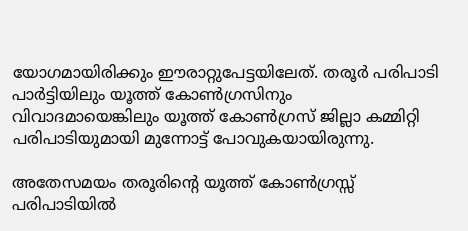യോഗമായിരിക്കും ഈരാറ്റുപേട്ടയിലേത്. തരൂർ പരിപാടി പാർട്ടിയിലും യൂത്ത് കോൺഗ്രസിനും വിവാദമായെങ്കിലും യൂത്ത് കോൺഗ്രസ് ജില്ലാ കമ്മിറ്റി പരിപാടിയുമായി മുന്നോട്ട് പോവുകയായിരുന്നു.

അതേസമയം തരൂരിന്റെ യൂത്ത് കോൺഗ്രസ്സ് പരിപാടിയിൽ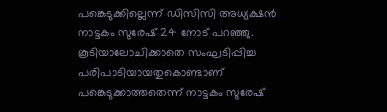പങ്കെടുക്കില്ലെന്ന് ഡിസിസി അധ്യക്ഷൻ നാട്ടകം സുരേഷ് 24 നോട് പറഞ്ഞു. കൂടിയാലോചിക്കാതെ സംഘടിപ്പിച്ച പരിപാടിയായതുകൊണ്ടാണ് പങ്കെടുക്കാത്തതെന്ന് നാട്ടകം സുരേഷ്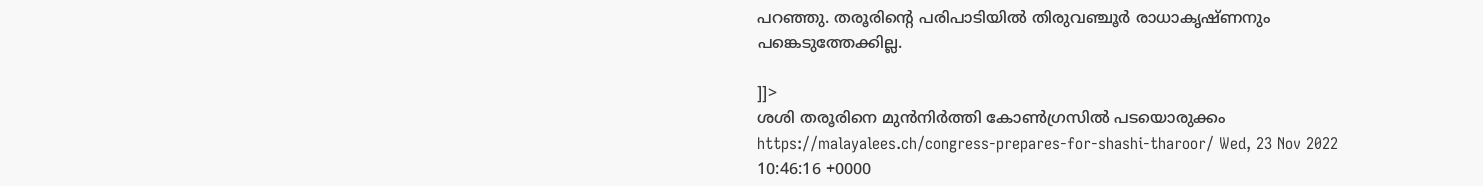പറഞ്ഞു. തരൂരിന്റെ പരിപാടിയിൽ തിരുവഞ്ചൂർ രാധാകൃഷ്ണനും പങ്കെടുത്തേക്കില്ല.

]]>
ശശി തരൂരിനെ മുൻനിർത്തി കോൺഗ്രസിൽ പടയൊരുക്കം https://malayalees.ch/congress-prepares-for-shashi-tharoor/ Wed, 23 Nov 2022 10:46:16 +0000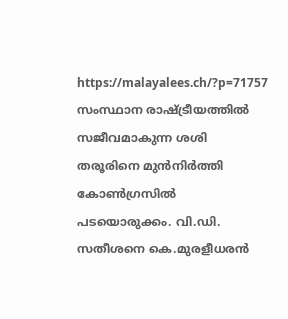https://malayalees.ch/?p=71757 സംസ്ഥാന രാഷ്ട്രീയത്തിൽ സജീവമാകുന്ന ശശി തരൂരിനെ മുൻനിർത്തി കോൺഗ്രസിൽ പടയൊരുക്കം. വി.ഡി. സതീശനെ കെ.മുരളീധരൻ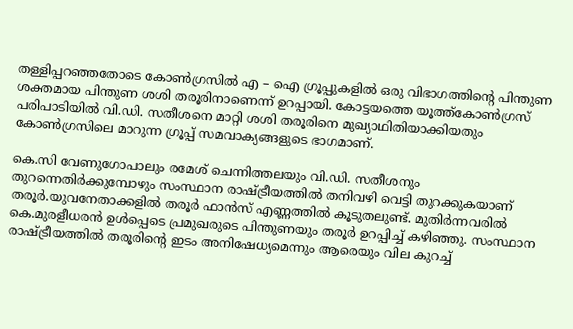തള്ളിപ്പറഞ്ഞതോടെ കോൺഗ്രസിൽ എ – ഐ ഗ്രൂപ്പുകളിൽ ഒരു വിഭാഗത്തിന്റെ പിന്തുണ ശക്തമായ പിന്തുണ ശശി തരൂരിനാണെന്ന് ഉറപ്പായി. കോട്ടയത്തെ യൂത്ത്കോൺഗ്രസ് പരിപാടിയിൽ വി.ഡി. സതീശനെ മാറ്റി ശശി തരൂരിനെ മുഖ്യാഥിതിയാക്കിയതും കോൺഗ്രസിലെ മാറുന്ന ഗ്രൂപ്പ് സമവാക്യങ്ങളുടെ ഭാഗമാണ്.

കെ.സി വേണുഗോപാലും രമേശ് ചെന്നിത്തലയും വി.ഡി. സതീശനും തുറന്നെതിർക്കുമ്പോഴും സംസ്ഥാന രാഷ്ട്രീയത്തിൽ തനിവഴി വെട്ടി തുറക്കുകയാണ് തരൂർ.യുവനേതാക്കളിൽ തരൂർ ഫാൻസ് എണ്ണത്തിൽ കൂടുതലുണ്ട്. മുതിർന്നവരിൽ കെ.മുരളീധരൻ ഉൾപ്പെടെ പ്രമുഖരുടെ പിന്തുണയും തരൂർ ഉറപ്പിച്ച് കഴിഞ്ഞു. സംസ്ഥാന രാഷ്ട്രീയത്തിൽ തരൂരിന്റെ ഇടം അനിഷേധ്യമെന്നും ആരെയും വില കുറച്ച്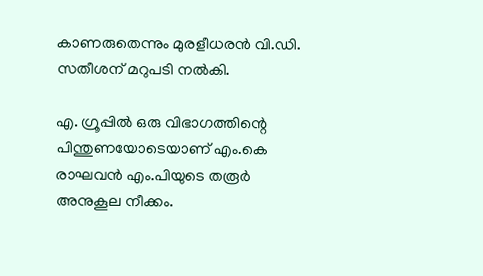കാണരുതെന്നും മുരളീധരൻ വി.ഡി. സതീശന് മറുപടി നൽകി.

എ. ഗ്രൂപ്പിൽ ഒരു വിഭാഗത്തിന്റെ പിന്തുണയോടെയാണ് എം.കെ രാഘവൻ എം.പിയുടെ തരൂർ അനുകൂല നീക്കം.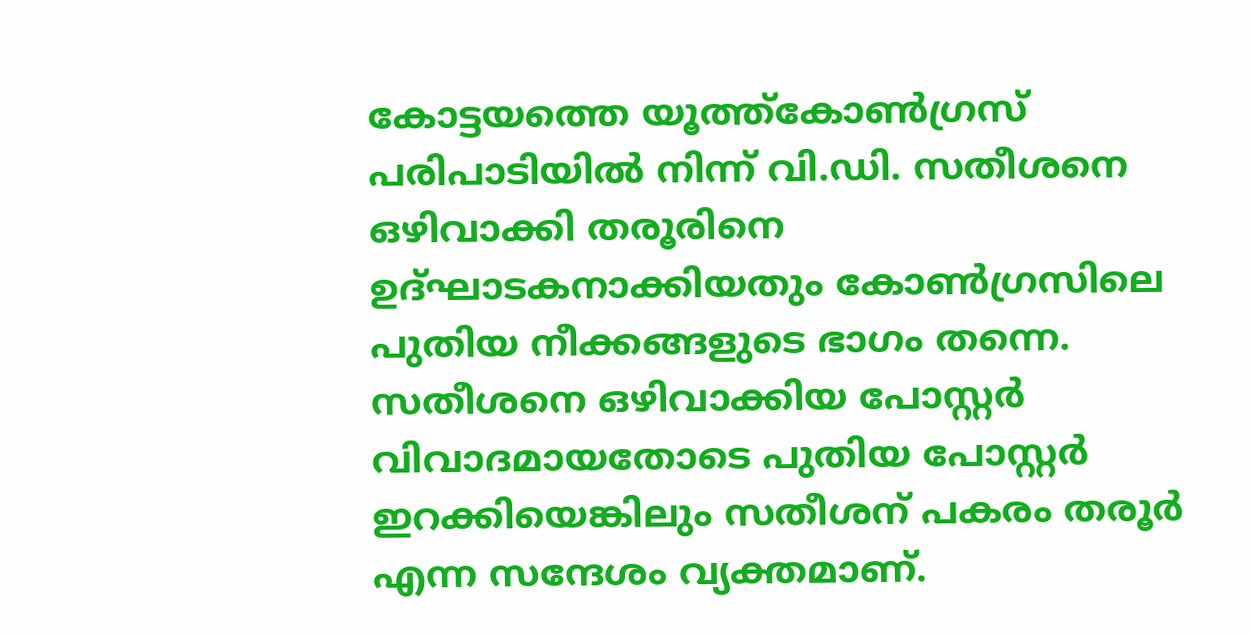കോട്ടയത്തെ യൂത്ത്കോൺഗ്രസ് പരിപാടിയിൽ നിന്ന് വി.ഡി. സതീശനെ ഒഴിവാക്കി തരൂരിനെ ഉദ്ഘാടകനാക്കിയതും കോൺഗ്രസിലെ പുതിയ നീക്കങ്ങളുടെ ഭാഗം തന്നെ. സതീശനെ ഒഴിവാക്കിയ പോസ്റ്റർ വിവാദമായതോടെ പുതിയ പോസ്റ്റർ ഇറക്കിയെങ്കിലും സതീശന് പകരം തരൂർ എന്ന സന്ദേശം വ്യക്തമാണ്.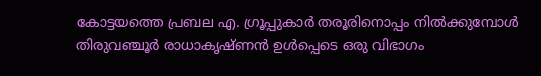കോട്ടയത്തെ പ്രബല എ. ഗ്രൂപ്പുകാർ തരൂരിനൊപ്പം നിൽക്കുമ്പോൾ തിരുവഞ്ചൂർ രാധാകൃഷ്ണൻ ഉൾപ്പെടെ ഒരു വിഭാഗം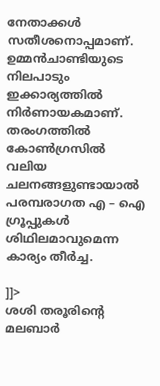നേതാക്കൾ സതീശനൊപ്പമാണ്.
ഉമ്മൻചാണ്ടിയുടെ നിലപാടും ഇക്കാര്യത്തിൽ നിർണായകമാണ്. തരംഗത്തിൽ കോൺഗ്രസിൽ വലിയ ചലനങ്ങളുണ്ടായാൽ പരമ്പരാഗത എ – ഐ ഗ്രൂപ്പുകൾ ശിഥിലമാവുമെന്ന കാര്യം തീർച്ച.

]]>
ശശി തരൂരിന്റെ മലബാർ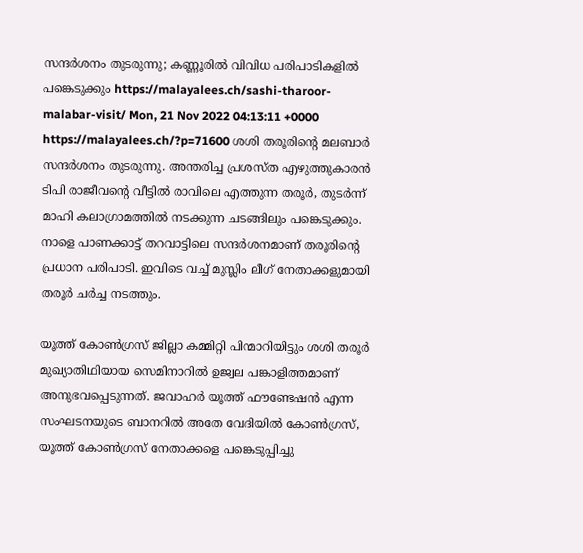സന്ദർശനം തുടരുന്നു; കണ്ണൂരിൽ വിവിധ പരിപാടികളിൽ പങ്കെടുക്കും https://malayalees.ch/sashi-tharoor-malabar-visit/ Mon, 21 Nov 2022 04:13:11 +0000 https://malayalees.ch/?p=71600 ശശി തരൂരിന്റെ മലബാർ സന്ദർശനം തുടരുന്നു. അന്തരിച്ച പ്രശസ്ത എഴുത്തുകാരൻ ടിപി രാജീവന്റെ വീട്ടിൽ രാവിലെ എത്തുന്ന തരൂർ, തുടർന്ന് മാഹി കലാഗ്രാമത്തിൽ നടക്കുന്ന ചടങ്ങിലും പങ്കെടുക്കും. നാളെ പാണക്കാട്ട് തറവാട്ടിലെ സന്ദർശനമാണ് തരൂരിന്റെ പ്രധാന പരിപാടി. ഇവിടെ വച്ച് മുസ്ലിം ലീഗ് നേതാക്കളുമായി തരൂർ ചർച്ച നടത്തും.

യൂത്ത് കോൺഗ്രസ് ജില്ലാ കമ്മിറ്റി പിന്മാറിയിട്ടും ശശി തരൂർ മുഖ്യാതിഥിയായ സെമിനാറിൽ ഉജ്വല പങ്കാളിത്തമാണ് അനുഭവപ്പെടുന്നത്. ജവാഹർ യൂത്ത് ഫൗണ്ടേഷൻ എന്ന സംഘടനയുടെ ബാനറിൽ അതേ വേദിയിൽ കോൺഗ്രസ്, യൂത്ത് കോൺഗ്രസ് നേതാക്കളെ പങ്കെടുപ്പിച്ചു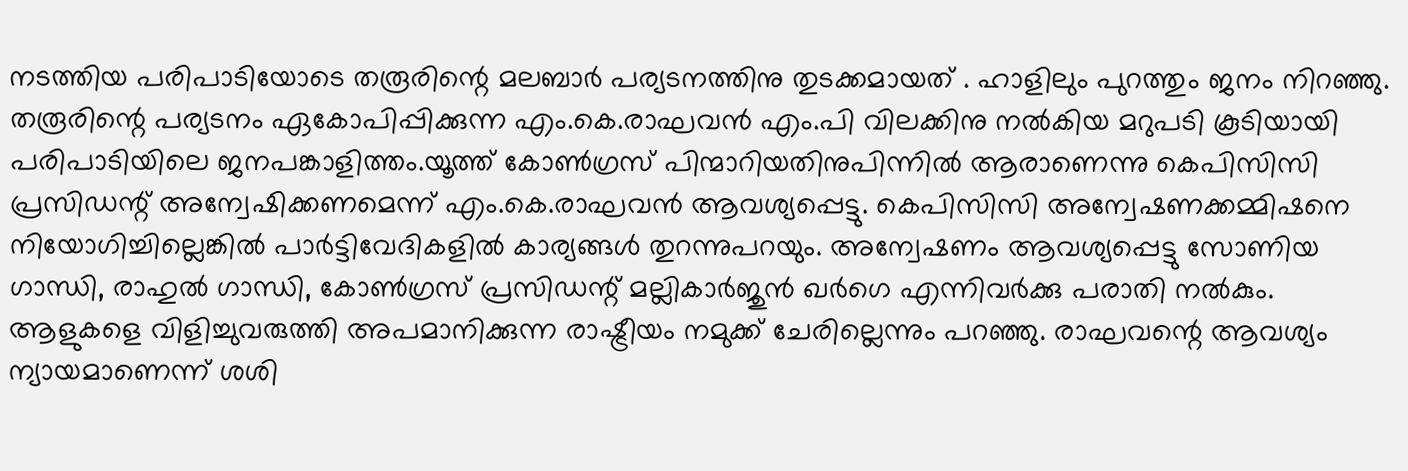നടത്തിയ പരിപാടിയോടെ തരൂരിന്റെ മലബാർ പര്യടനത്തിനു തുടക്കമായത് . ഹാളിലും പുറത്തും ജനം നിറഞ്ഞു. തരൂരിന്റെ പര്യടനം ഏകോപിപ്പിക്കുന്ന എം.കെ.രാഘവൻ എം.പി വിലക്കിനു നൽകിയ മറുപടി കൂടിയായി പരിപാടിയിലെ ജനപങ്കാളിത്തം.യൂത്ത് കോൺഗ്രസ് പിന്മാറിയതിനുപിന്നിൽ ആരാണെന്നു കെപിസിസി പ്രസിഡന്റ് അന്വേഷിക്കണമെന്ന് എം.കെ.രാഘവൻ ആവശ്യപ്പെട്ടു. കെപിസിസി അന്വേഷണക്കമ്മിഷനെ നിയോഗിച്ചില്ലെങ്കിൽ പാർട്ടിവേദികളിൽ കാര്യങ്ങൾ തുറന്നുപറയും. അന്വേഷണം ആവശ്യപ്പെട്ടു സോണിയ ഗാന്ധി, രാഹുൽ ഗാന്ധി, കോൺഗ്രസ് പ്രസിഡന്റ് മല്ലികാർജുൻ ഖർഗെ എന്നിവർക്കു പരാതി നൽകും. ആളുകളെ വിളിച്ചുവരുത്തി അപമാനിക്കുന്ന രാഷ്ട്രീയം നമുക്ക് ചേരില്ലെന്നും പറഞ്ഞു. രാഘവന്റെ ആവശ്യം ന്യായമാണെന്ന് ശശി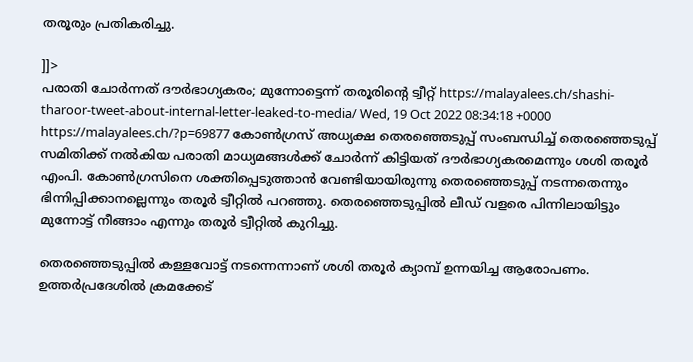തരൂരും പ്രതികരിച്ചു.

]]>
പരാതി ചോര്‍ന്നത് ദൗര്‍ഭാഗ്യകരം; മുന്നോട്ടെന്ന് തരൂരിന്റെ ട്വീറ്റ് https://malayalees.ch/shashi-tharoor-tweet-about-internal-letter-leaked-to-media/ Wed, 19 Oct 2022 08:34:18 +0000 https://malayalees.ch/?p=69877 കോണ്‍ഗ്രസ് അധ്യക്ഷ തെരഞ്ഞെടുപ്പ് സംബന്ധിച്ച് തെരഞ്ഞെടുപ്പ് സമിതിക്ക് നല്‍കിയ പരാതി മാധ്യമങ്ങള്‍ക്ക് ചോര്‍ന്ന് കിട്ടിയത് ദൗര്‍ഭാഗ്യകരമെന്നും ശശി തരൂര്‍ എംപി. കോണ്‍ഗ്രസിനെ ശക്തിപ്പെടുത്താന്‍ വേണ്ടിയായിരുന്നു തെരഞ്ഞെടുപ്പ് നടന്നതെന്നും ഭിന്നിപ്പിക്കാനല്ലെന്നും തരൂര്‍ ട്വീറ്റില്‍ പറഞ്ഞു. തെരഞ്ഞെടുപ്പില്‍ ലീഡ് വളരെ പിന്നിലായിട്ടും മുന്നോട്ട് നീങ്ങാം എന്നും തരൂര്‍ ട്വീറ്റില്‍ കുറിച്ചു.

തെരഞ്ഞെടുപ്പില്‍ കള്ളവോട്ട് നടന്നെന്നാണ് ശശി തരൂര്‍ ക്യാമ്പ് ഉന്നയിച്ച ആരോപണം. ഉത്തര്‍പ്രദേശില്‍ ക്രമക്കേട്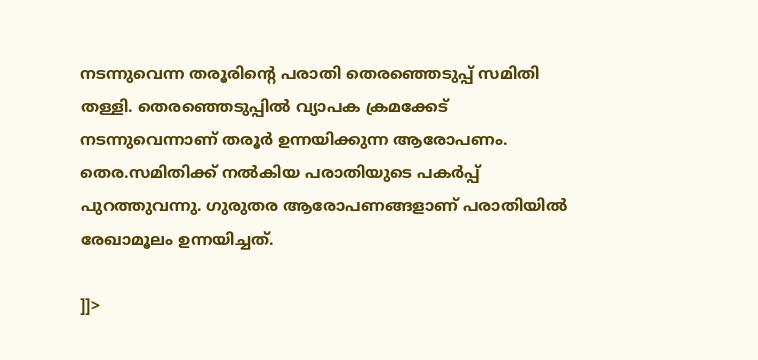നടന്നുവെന്ന തരൂരിന്റെ പരാതി തെരഞ്ഞെടുപ്പ് സമിതി തള്ളി. തെരഞ്ഞെടുപ്പില്‍ വ്യാപക ക്രമക്കേട് നടന്നുവെന്നാണ് തരൂര്‍ ഉന്നയിക്കുന്ന ആരോപണം. തെര.സമിതിക്ക് നല്‍കിയ പരാതിയുടെ പകര്‍പ്പ് പുറത്തുവന്നു. ഗുരുതര ആരോപണങ്ങളാണ് പരാതിയില്‍ രേഖാമൂലം ഉന്നയിച്ചത്.

]]>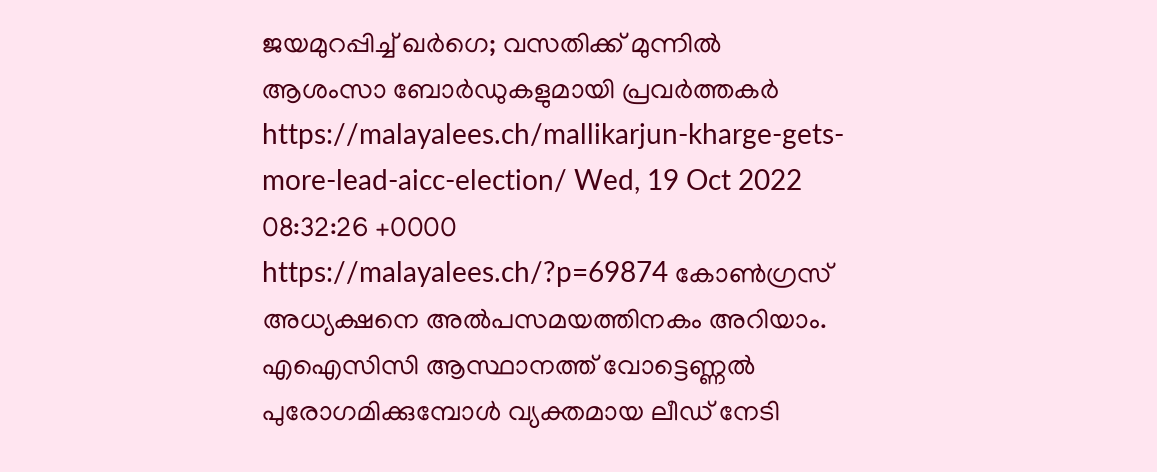ജയമുറപ്പിച്ച് ഖര്‍ഗെ; വസതിക്ക് മുന്നില്‍ ആശംസാ ബോര്‍ഡുകളുമായി പ്രവര്‍ത്തകര്‍ https://malayalees.ch/mallikarjun-kharge-gets-more-lead-aicc-election/ Wed, 19 Oct 2022 08:32:26 +0000 https://malayalees.ch/?p=69874 കോണ്‍ഗ്രസ് അധ്യക്ഷനെ അല്‍പസമയത്തിനകം അറിയാം. എഐസിസി ആസ്ഥാനത്ത് വോട്ടെണ്ണല്‍ പുരോഗമിക്കുമ്പോള്‍ വ്യക്തമായ ലീഡ് നേടി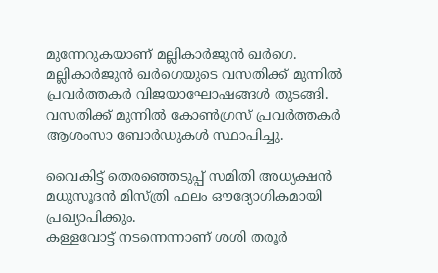മുന്നേറുകയാണ് മല്ലികാര്‍ജുന്‍ ഖര്‍ഗെ. മല്ലികാര്‍ജുന്‍ ഖര്‍ഗെയുടെ വസതിക്ക് മുന്നില്‍ പ്രവര്‍ത്തകര്‍ വിജയാഘോഷങ്ങള്‍ തുടങ്ങി. വസതിക്ക് മുന്നില്‍ കോണ്‍ഗ്രസ് പ്രവര്‍ത്തകര്‍ ആശംസാ ബോര്‍ഡുകള്‍ സ്ഥാപിച്ചു.

വൈകിട്ട് തെരഞ്ഞെടുപ്പ് സമിതി അധ്യക്ഷന്‍ മധുസൂദന്‍ മിസ്ത്രി ഫലം ഔദ്യോഗികമായി പ്രഖ്യാപിക്കും.
കള്ളവോട്ട് നടന്നെന്നാണ് ശശി തരൂര്‍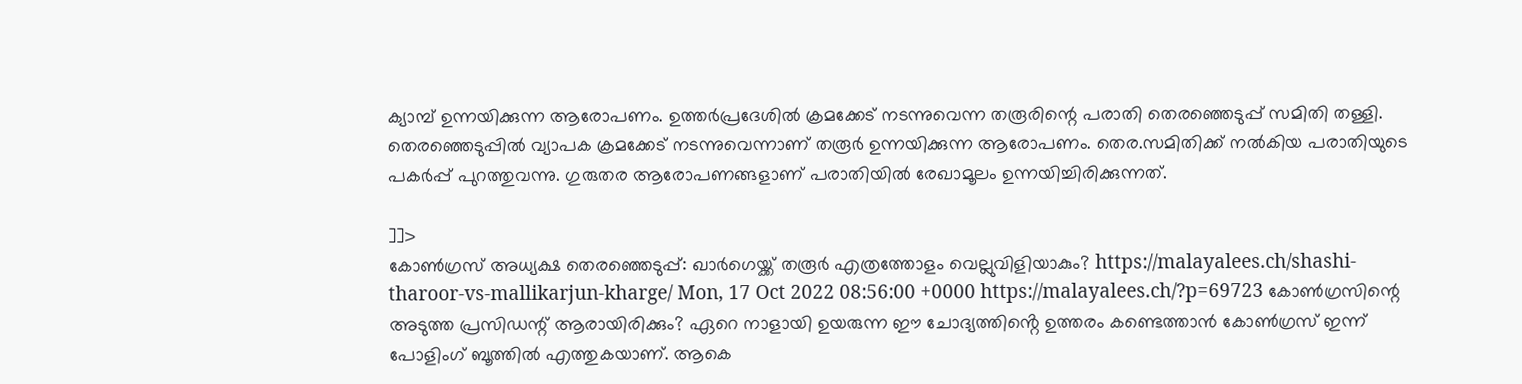ക്യാമ്പ് ഉന്നയിക്കുന്ന ആരോപണം. ഉത്തര്‍പ്രദേശില്‍ ക്രമക്കേട് നടന്നുവെന്ന തരൂരിന്റെ പരാതി തെരഞ്ഞെടുപ്പ് സമിതി തള്ളി. തെരഞ്ഞെടുപ്പില്‍ വ്യാപക ക്രമക്കേട് നടന്നുവെന്നാണ് തരൂര്‍ ഉന്നയിക്കുന്ന ആരോപണം. തെര.സമിതിക്ക് നല്‍കിയ പരാതിയുടെ പകര്‍പ്പ് പുറത്തുവന്നു. ഗുരുതര ആരോപണങ്ങളാണ് പരാതിയില്‍ രേഖാമൂലം ഉന്നയിച്ചിരിക്കുന്നത്.

]]>
കോൺഗ്രസ് അധ്യക്ഷ തെരഞ്ഞെടുപ്പ്: ഖാർഗെയ്ക്ക് തരൂർ എത്രത്തോളം വെല്ലുവിളിയാകും? https://malayalees.ch/shashi-tharoor-vs-mallikarjun-kharge/ Mon, 17 Oct 2022 08:56:00 +0000 https://malayalees.ch/?p=69723 കോൺഗ്രസിന്റെ അടുത്ത പ്രസിഡന്റ് ആരായിരിക്കും? ഏറെ നാളായി ഉയരുന്ന ഈ ചോദ്യത്തിൻ്റെ ഉത്തരം കണ്ടെത്താൻ കോൺഗ്രസ് ഇന്ന് പോളിംഗ് ബൂത്തിൽ എത്തുകയാണ്. ആകെ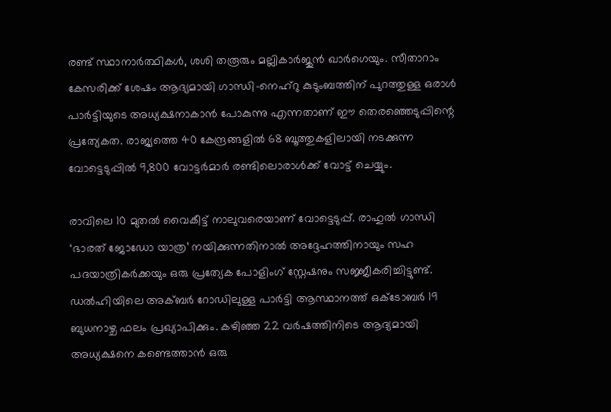രണ്ട് സ്ഥാനാർത്ഥികൾ, ശശി തരൂരും മല്ലികാർജുൻ ഖാർഗെയും. സീതാറാം കേസരിക്ക് ശേഷം ആദ്യമായി ഗാന്ധി-നെഹ്‌റു കുടുംബത്തിന് പുറത്തുള്ള ഒരാൾ പാർട്ടിയുടെ അധ്യക്ഷനാകാൻ പോകുന്നു എന്നതാണ് ഈ തെരഞ്ഞെടുപ്പിന്റെ പ്രത്യേകത. രാജ്യത്തെ 40 കേന്ദ്രങ്ങളിൽ 68 ബൂത്തുകളിലായി നടക്കുന്ന വോട്ടെടുപ്പിൽ 9,800 വോട്ടർമാർ രണ്ടിലൊരാൾക്ക് വോട്ട് ചെയ്യും.

രാവിലെ 10 മുതൽ വൈകീട്ട് നാലുവരെയാണ് വോട്ടെടുപ്പ്. രാഹുൽ ഗാന്ധി ‘ഭാരത് ജോഡോ യാത്ര’ നയിക്കുന്നതിനാൽ അദ്ദേഹത്തിനായും സഹ പദയാത്രികർക്കയും ഒരു പ്രത്യേക പോളിംഗ് സ്റ്റേഷനും സജ്ജീകരിച്ചിട്ടുണ്ട്. ഡൽഹിയിലെ അക്ബർ റോഡിലുള്ള പാർട്ടി ആസ്ഥാനത്ത് ഒക്ടോബർ 19 ബുധനാഴ്ച ഫലം പ്രഖ്യാപിക്കും. കഴിഞ്ഞ 22 വർഷത്തിനിടെ ആദ്യമായി അധ്യക്ഷനെ കണ്ടെത്താൻ ഒരു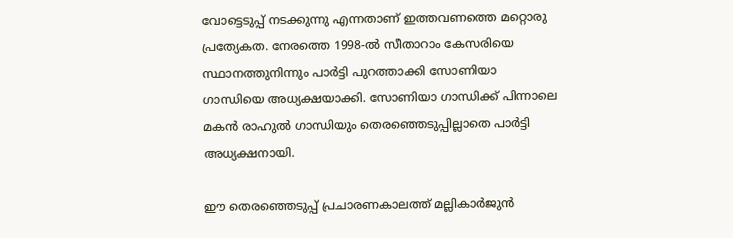വോട്ടെടുപ്പ് നടക്കുന്നു എന്നതാണ് ഇത്തവണത്തെ മറ്റൊരു പ്രത്യേകത. നേരത്തെ 1998-ൽ സീതാറാം കേസരിയെ സ്ഥാനത്തുനിന്നും പാർട്ടി പുറത്താക്കി സോണിയാ ഗാന്ധിയെ അധ്യക്ഷയാക്കി. സോണിയാ ഗാന്ധിക്ക് പിന്നാലെ മകൻ രാഹുൽ ഗാന്ധിയും തെരഞ്ഞെടുപ്പില്ലാതെ പാർട്ടി അധ്യക്ഷനായി.

ഈ തെരഞ്ഞെടുപ്പ് പ്രചാരണകാലത്ത് മല്ലികാർജുൻ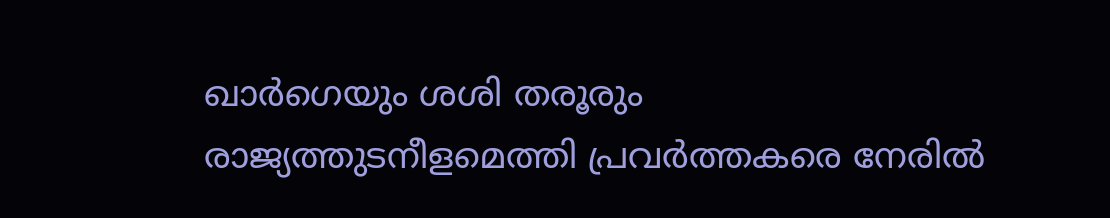ഖാർഗെയും ശശി തരൂരും രാജ്യത്തുടനീളമെത്തി പ്രവർത്തകരെ നേരിൽ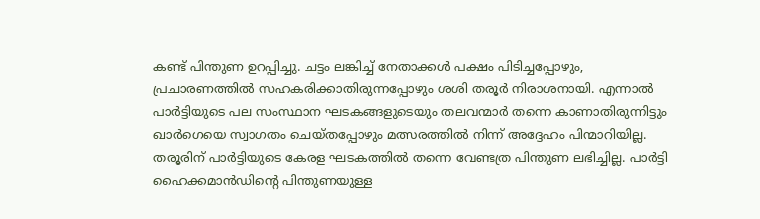കണ്ട് പിന്തുണ ഉറപ്പിച്ചു. ചട്ടം ലങ്കിച്ച് നേതാക്കൾ പക്ഷം പിടിച്ചപ്പോഴും, പ്രചാരണത്തിൽ സഹകരിക്കാതിരുന്നപ്പോഴും ശശി തരൂർ നിരാശനായി. എന്നാൽ പാർട്ടിയുടെ പല സംസ്ഥാന ഘടകങ്ങളുടെയും തലവന്മാർ തന്നെ കാണാതിരുന്നിട്ടും ഖാർഗെയെ സ്വാഗതം ചെയ്തപ്പോഴും മത്സരത്തിൽ നിന്ന് അദ്ദേഹം പിന്മാറിയില്ല. തരൂരിന് പാർട്ടിയുടെ കേരള ഘടകത്തിൽ തന്നെ വേണ്ടത്ര പിന്തുണ ലഭിച്ചില്ല. പാർട്ടി ഹൈക്കമാൻഡിന്റെ പിന്തുണയുള്ള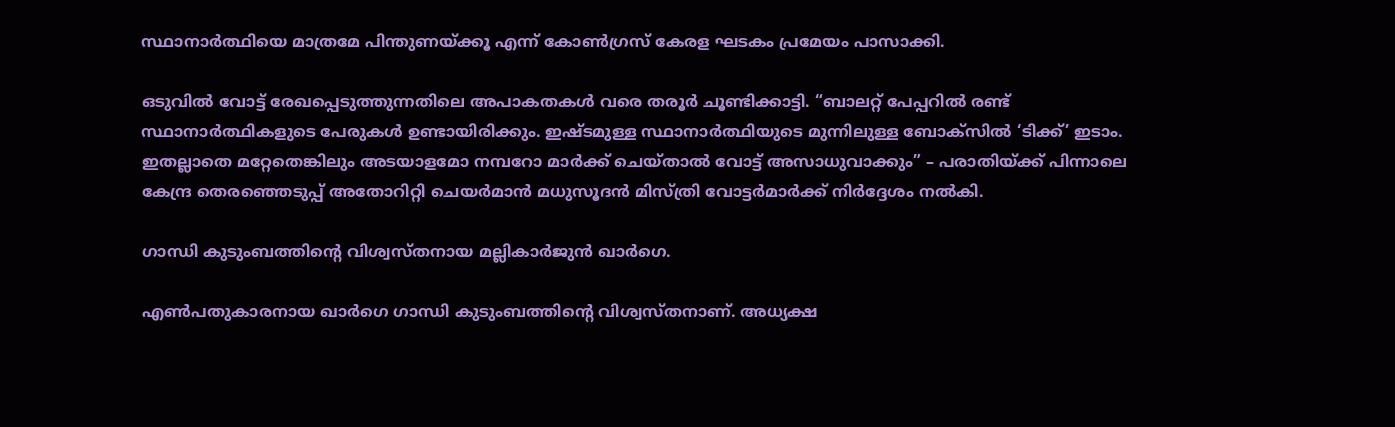സ്ഥാനാർത്ഥിയെ മാത്രമേ പിന്തുണയ്ക്കൂ എന്ന് കോൺഗ്രസ് കേരള ഘടകം പ്രമേയം പാസാക്കി.

ഒടുവിൽ വോട്ട് രേഖപ്പെടുത്തുന്നതിലെ അപാകതകൾ വരെ തരൂർ ചൂണ്ടിക്കാട്ടി. “ബാലറ്റ് പേപ്പറിൽ രണ്ട് സ്ഥാനാർത്ഥികളുടെ പേരുകൾ ഉണ്ടായിരിക്കും. ഇഷ്ടമുള്ള സ്ഥാനാർത്ഥിയുടെ മുന്നിലുള്ള ബോക്സിൽ ‘ടിക്ക്’ ഇടാം. ഇതല്ലാതെ മറ്റേതെങ്കിലും അടയാളമോ നമ്പറോ മാർക്ക് ചെയ്താൽ വോട്ട് അസാധുവാക്കും” – പരാതിയ്ക്ക് പിന്നാലെ കേന്ദ്ര തെരഞ്ഞെടുപ്പ് അതോറിറ്റി ചെയർമാൻ മധുസൂദൻ മിസ്ത്രി വോട്ടർമാർക്ക് നിർദ്ദേശം നൽകി.

ഗാന്ധി കുടുംബത്തിന്റെ വിശ്വസ്തനായ മല്ലികാർജുൻ ഖാർഗെ.

എൺപതുകാരനായ ഖാർഗെ ഗാന്ധി കുടുംബത്തിന്റെ വിശ്വസ്തനാണ്. അധ്യക്ഷ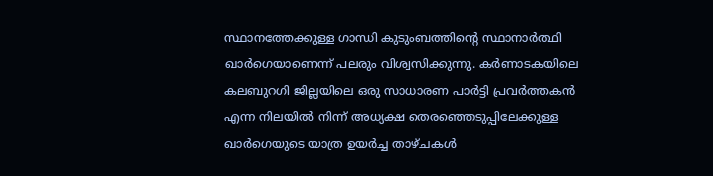സ്ഥാനത്തേക്കുള്ള ഗാന്ധി കുടുംബത്തിന്റെ സ്ഥാനാർത്ഥി ഖാർഗെയാണെന്ന് പലരും വിശ്വസിക്കുന്നു. കർണാടകയിലെ കലബുറഗി ജില്ലയിലെ ഒരു സാധാരണ പാർട്ടി പ്രവർത്തകൻ എന്ന നിലയിൽ നിന്ന് അധ്യക്ഷ തെരഞ്ഞെടുപ്പിലേക്കുള്ള ഖാർഗെയുടെ യാത്ര ഉയർച്ച താഴ്ചകൾ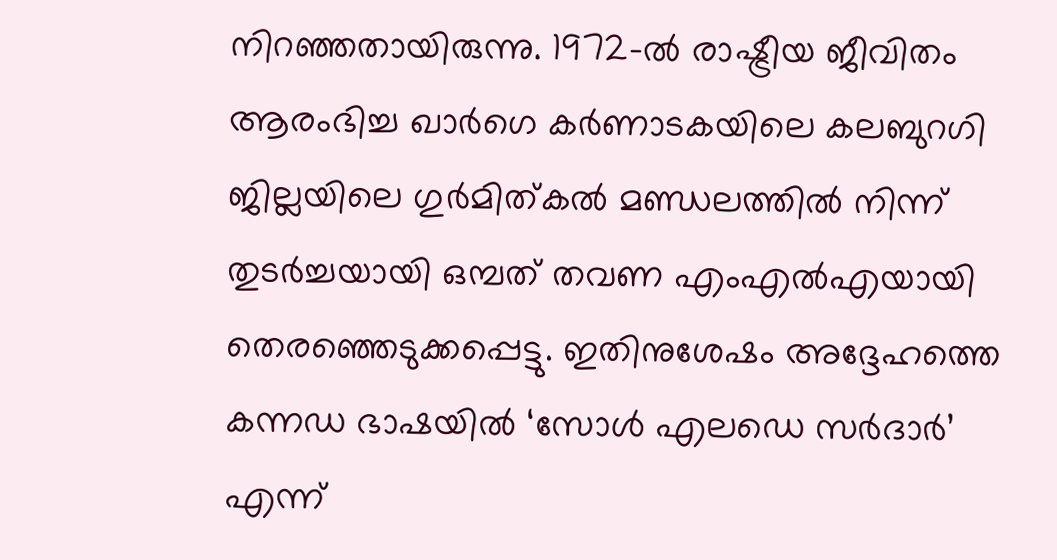നിറഞ്ഞതായിരുന്നു. 1972-ൽ രാഷ്ട്രീയ ജീവിതം ആരംഭിച്ച ഖാർഗെ കർണാടകയിലെ കലബുറഗി ജില്ലയിലെ ഗുർമിത്കൽ മണ്ഡലത്തിൽ നിന്ന് തുടർച്ചയായി ഒമ്പത് തവണ എംഎൽഎയായി തെരഞ്ഞെടുക്കപ്പെട്ടു. ഇതിനുശേഷം അദ്ദേഹത്തെ കന്നഡ ഭാഷയിൽ ‘സോൾ എലഡെ സർദാർ’ എന്ന്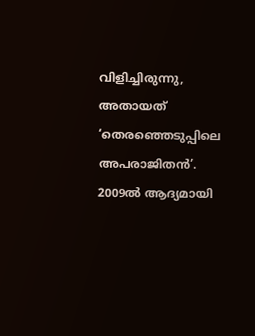വിളിച്ചിരുന്നു, അതായത് ‘തെരഞ്ഞെടുപ്പിലെ അപരാജിതൻ’. 2009ൽ ആദ്യമായി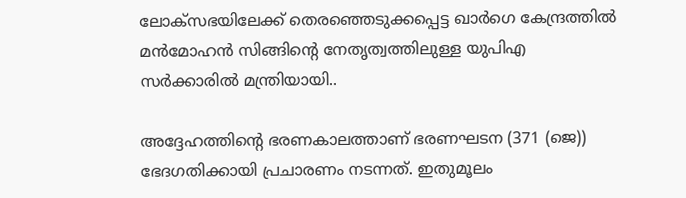ലോക്‌സഭയിലേക്ക് തെരഞ്ഞെടുക്കപ്പെട്ട ഖാർഗെ കേന്ദ്രത്തിൽ മൻമോഹൻ സിങ്ങിന്റെ നേതൃത്വത്തിലുള്ള യുപിഎ സർക്കാരിൽ മന്ത്രിയായി..

അദ്ദേഹത്തിന്റെ ഭരണകാലത്താണ് ഭരണഘടന (371 (ജെ)) ഭേദഗതിക്കായി പ്രചാരണം നടന്നത്. ഇതുമൂലം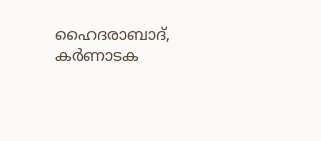ഹൈദരാബാദ്, കർണാടക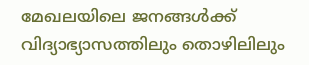മേഖലയിലെ ജനങ്ങൾക്ക് വിദ്യാഭ്യാസത്തിലും തൊഴിലിലും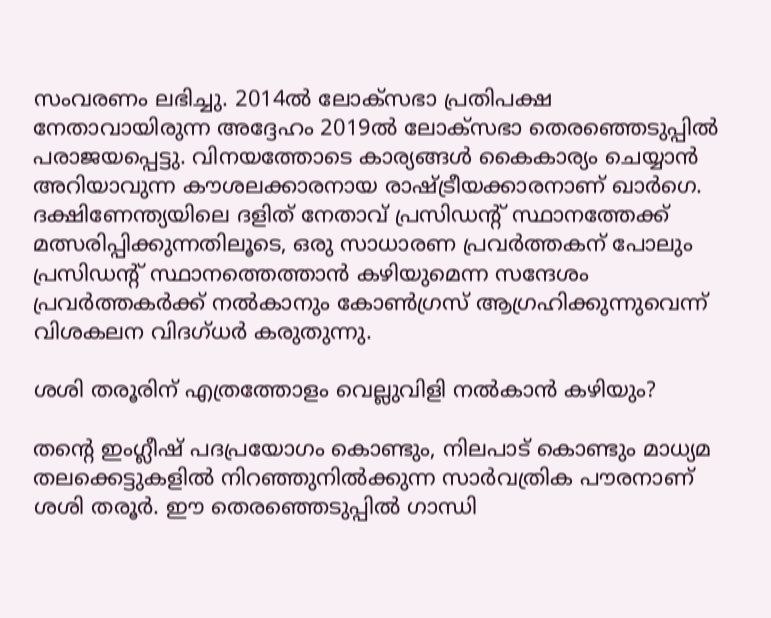സംവരണം ലഭിച്ചു. 2014ൽ ലോക്‌സഭാ പ്രതിപക്ഷ നേതാവായിരുന്ന അദ്ദേഹം 2019ൽ ലോക്‌സഭാ തെരഞ്ഞെടുപ്പിൽ പരാജയപ്പെട്ടു. വിനയത്തോടെ കാര്യങ്ങൾ കൈകാര്യം ചെയ്യാൻ അറിയാവുന്ന കൗശലക്കാരനായ രാഷ്ട്രീയക്കാരനാണ് ഖാർഗെ. ദക്ഷിണേന്ത്യയിലെ ദളിത് നേതാവ് പ്രസിഡന്റ് സ്ഥാനത്തേക്ക് മത്സരിപ്പിക്കുന്നതിലൂടെ, ഒരു സാധാരണ പ്രവർത്തകന് പോലും പ്രസിഡന്റ് സ്ഥാനത്തെത്താൻ കഴിയുമെന്ന സന്ദേശം പ്രവർത്തകർക്ക് നൽകാനും കോൺഗ്രസ് ആഗ്രഹിക്കുന്നുവെന്ന് വിശകലന വിദഗ്ധർ കരുതുന്നു.

ശശി തരൂരിന് എത്രത്തോളം വെല്ലുവിളി നൽകാൻ കഴിയും?

തൻ്റെ ഇംഗ്ലീഷ് പദപ്രയോഗം കൊണ്ടും, നിലപാട് കൊണ്ടും മാധ്യമ തലക്കെട്ടുകളിൽ നിറഞ്ഞുനിൽക്കുന്ന സാർവത്രിക പൗരനാണ് ശശി തരൂർ. ഈ തെരഞ്ഞെടുപ്പിൽ ഗാന്ധി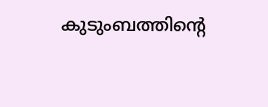കുടുംബത്തിന്റെ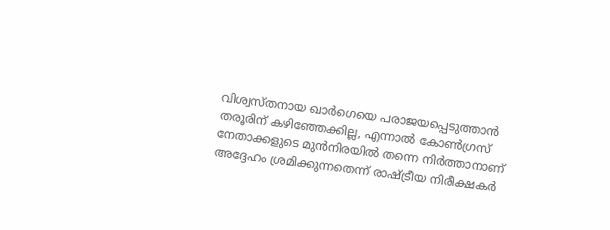വിശ്വസ്തനായ ഖാർഗെയെ പരാജയപ്പെടുത്താൻ തരൂരിന് കഴിഞ്ഞേക്കില്ല, എന്നാൽ കോൺഗ്രസ് നേതാക്കളുടെ മുൻനിരയിൽ തന്നെ നിർത്താനാണ് അദ്ദേഹം ശ്രമിക്കുന്നതെന്ന് രാഷ്ട്രീയ നിരീക്ഷകർ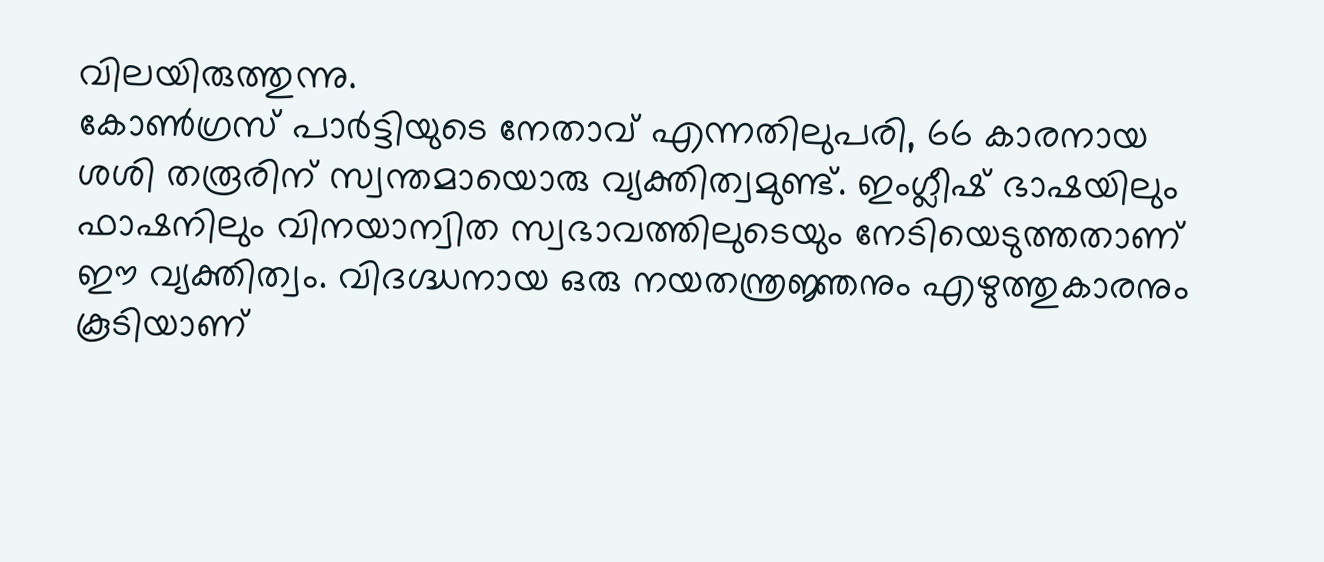വിലയിരുത്തുന്നു.
കോൺഗ്രസ് പാർട്ടിയുടെ നേതാവ് എന്നതിലുപരി, 66 കാരനായ ശശി തരൂരിന് സ്വന്തമായൊരു വ്യക്തിത്വമുണ്ട്. ഇംഗ്ലീഷ് ഭാഷയിലും ഫാഷനിലും വിനയാന്വിത സ്വഭാവത്തിലുടെയും നേടിയെടുത്തതാണ് ഈ വ്യക്തിത്വം. വിദഗ്ദ്ധനായ ഒരു നയതന്ത്രജ്ഞനും എഴുത്തുകാരനും കൂടിയാണ്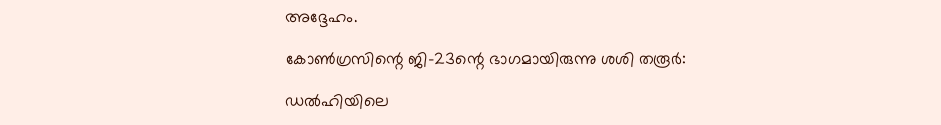അദ്ദേഹം.

കോൺഗ്രസിന്റെ ജി-23ന്റെ ഭാഗമായിരുന്നു ശശി തരൂർ:

ഡൽഹിയിലെ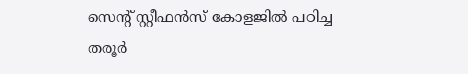സെന്റ് സ്റ്റീഫൻസ് കോളജിൽ പഠിച്ച തരൂർ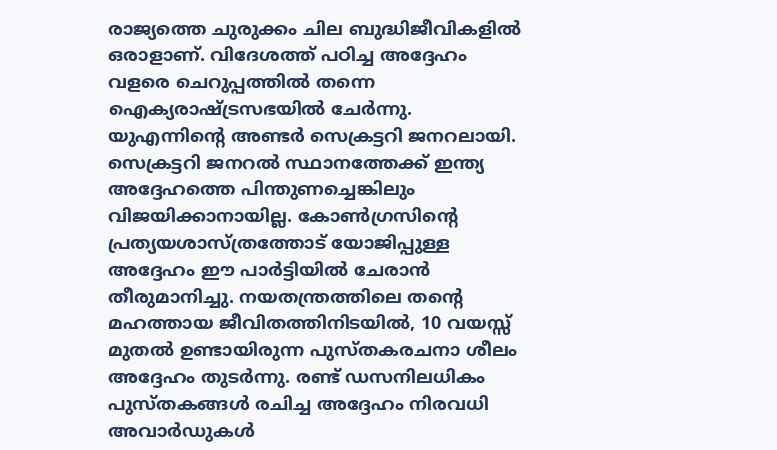രാജ്യത്തെ ചുരുക്കം ചില ബുദ്ധിജീവികളിൽ ഒരാളാണ്. വിദേശത്ത് പഠിച്ച അദ്ദേഹം വളരെ ചെറുപ്പത്തിൽ തന്നെ ഐക്യരാഷ്ട്രസഭയിൽ ചേർന്നു. യുഎന്നിന്റെ അണ്ടർ സെക്രട്ടറി ജനറലായി. സെക്രട്ടറി ജനറൽ സ്ഥാനത്തേക്ക് ഇന്ത്യ അദ്ദേഹത്തെ പിന്തുണച്ചെങ്കിലും വിജയിക്കാനായില്ല. കോൺഗ്രസിന്റെ പ്രത്യയശാസ്ത്രത്തോട് യോജിപ്പുള്ള അദ്ദേഹം ഈ പാർട്ടിയിൽ ചേരാൻ തീരുമാനിച്ചു. നയതന്ത്രത്തിലെ തന്റെ മഹത്തായ ജീവിതത്തിനിടയിൽ, 10 വയസ്സ് മുതൽ ഉണ്ടായിരുന്ന പുസ്തകരചനാ ശീലം അദ്ദേഹം തുടർന്നു. രണ്ട് ഡസനിലധികം പുസ്തകങ്ങൾ രചിച്ച അദ്ദേഹം നിരവധി അവാർഡുകൾ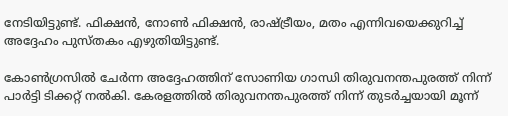നേടിയിട്ടുണ്ട്. ഫിക്ഷൻ, നോൺ ഫിക്ഷൻ, രാഷ്ട്രീയം, മതം എന്നിവയെക്കുറിച്ച് അദ്ദേഹം പുസ്തകം എഴുതിയിട്ടുണ്ട്.

കോൺഗ്രസിൽ ചേർന്ന അദ്ദേഹത്തിന് സോണിയ ഗാന്ധി തിരുവനന്തപുരത്ത് നിന്ന് പാർട്ടി ടിക്കറ്റ് നൽകി. കേരളത്തിൽ തിരുവനന്തപുരത്ത് നിന്ന് തുടർച്ചയായി മൂന്ന്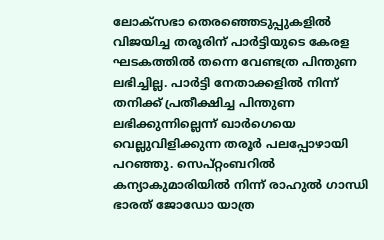ലോക്‌സഭാ തെരഞ്ഞെടുപ്പുകളിൽ വിജയിച്ച തരൂരിന് പാർട്ടിയുടെ കേരള ഘടകത്തിൽ തന്നെ വേണ്ടത്ര പിന്തുണ ലഭിച്ചില്ല. പാർട്ടി നേതാക്കളിൽ നിന്ന് തനിക്ക് പ്രതീക്ഷിച്ച പിന്തുണ ലഭിക്കുന്നില്ലെന്ന് ഖാർഗെയെ വെല്ലുവിളിക്കുന്ന തരൂർ പലപ്പോഴായി പറഞ്ഞു. സെപ്റ്റംബറിൽ കന്യാകുമാരിയിൽ നിന്ന് രാഹുൽ ഗാന്ധി ഭാരത് ജോഡോ യാത്ര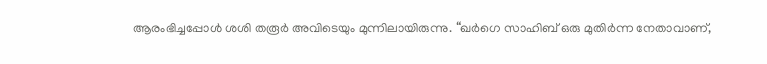ആരംഭിച്ചപ്പോൾ ശശി തരൂർ അവിടെയും മുന്നിലായിരുന്നു. “ഖർഗെ സാഹിബ് ഒരു മുതിർന്ന നേതാവാണ്,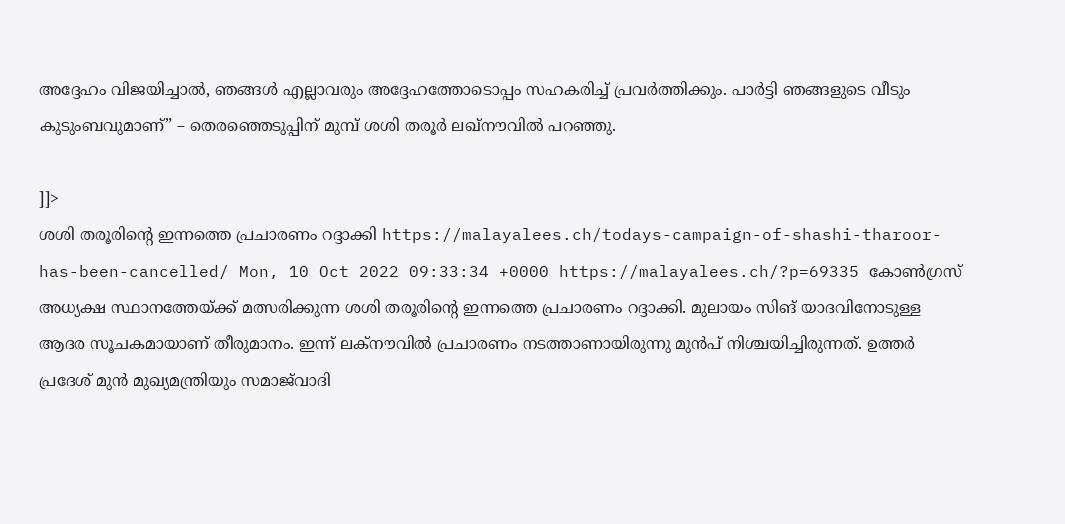അദ്ദേഹം വിജയിച്ചാൽ, ഞങ്ങൾ എല്ലാവരും അദ്ദേഹത്തോടൊപ്പം സഹകരിച്ച് പ്രവർത്തിക്കും. പാർട്ടി ഞങ്ങളുടെ വീടും കുടുംബവുമാണ്” – തെരഞ്ഞെടുപ്പിന് മുമ്പ് ശശി തരൂർ ലഖ്‌നൗവിൽ പറഞ്ഞു.

]]>
ശശി തരൂരിന്റെ ഇന്നത്തെ പ്രചാരണം റദ്ദാക്കി https://malayalees.ch/todays-campaign-of-shashi-tharoor-has-been-cancelled/ Mon, 10 Oct 2022 09:33:34 +0000 https://malayalees.ch/?p=69335 കോൺഗ്രസ് അധ്യക്ഷ സ്ഥാനത്തേയ്ക്ക് മത്സരിക്കുന്ന ശശി തരൂരിന്റെ ഇന്നത്തെ പ്രചാരണം റദ്ദാക്കി. മുലായം സിങ് യാദവിനോടുള്ള ആദര സൂചകമായാണ് തീരുമാനം. ഇന്ന് ലക്നൗവിൽ പ്രചാരണം നടത്താണായിരുന്നു മുൻപ് നിശ്ചയിച്ചിരുന്നത്. ഉത്തർ പ്രദേശ് മുൻ മുഖ്യമന്ത്രിയും സമാജ്‌വാദി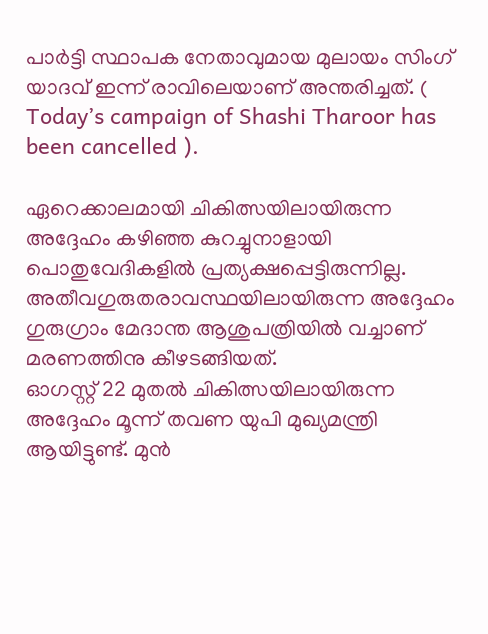പാർട്ടി സ്ഥാപക നേതാവുമായ മുലായം സിംഗ് യാദവ് ഇന്ന് രാവിലെയാണ് അന്തരിച്ചത്. ( Today’s campaign of Shashi Tharoor has been cancelled ).

ഏറെക്കാലമായി ചികിത്സയിലായിരുന്ന അദ്ദേഹം കഴിഞ്ഞ കുറച്ചുനാളായി പൊതുവേദികളിൽ പ്രത്യക്ഷപ്പെട്ടിരുന്നില്ല. അതീവഗുരുതരാവസ്ഥയിലായിരുന്ന അദ്ദേഹം ഗുരുഗ്രാം മേദാന്ത ആശുപത്രിയിൽ വച്ചാണ് മരണത്തിനു കീഴടങ്ങിയത്.
ഓഗസ്റ്റ് 22 മുതൽ ചികിത്സയിലായിരുന്ന അദ്ദേഹം മൂന്ന് തവണ യുപി മുഖ്യമന്ത്രി ആയിട്ടുണ്ട്. മുൻ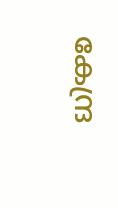കേന്ദ്ര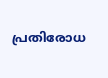പ്രതിരോധ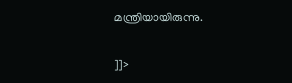മന്ത്രിയായിരുന്നു.

]]>